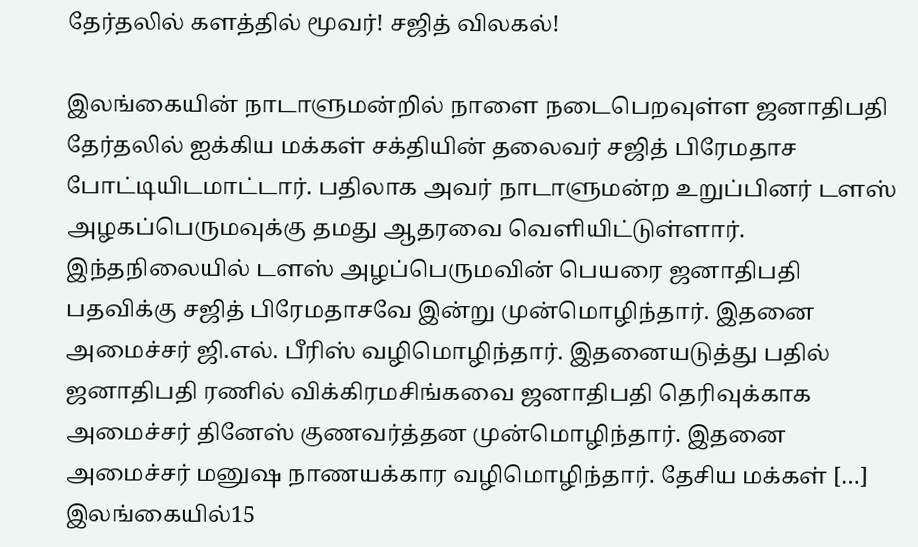தேர்தலில் களத்தில் மூவர்! சஜித் விலகல்!

இலங்கையின் நாடாளுமன்றில் நாளை நடைபெறவுள்ள ஜனாதிபதி தேர்தலில் ஐக்கிய மக்கள் சக்தியின் தலைவர் சஜித் பிரேமதாச போட்டியிடமாட்டார். பதிலாக அவர் நாடாளுமன்ற உறுப்பினர் டளஸ் அழகப்பெருமவுக்கு தமது ஆதரவை வெளியிட்டுள்ளார். இந்தநிலையில் டளஸ் அழப்பெருமவின் பெயரை ஜனாதிபதி பதவிக்கு சஜித் பிரேமதாசவே இன்று முன்மொழிந்தார். இதனை அமைச்சர் ஜி.எல். பீரிஸ் வழிமொழிந்தார். இதனையடுத்து பதில் ஜனாதிபதி ரணில் விக்கிரமசிங்கவை ஜனாதிபதி தெரிவுக்காக அமைச்சர் தினேஸ் குணவர்த்தன முன்மொழிந்தார். இதனை அமைச்சர் மனுஷ நாணயக்கார வழிமொழிந்தார். தேசிய மக்கள் […]
இலங்கையில்15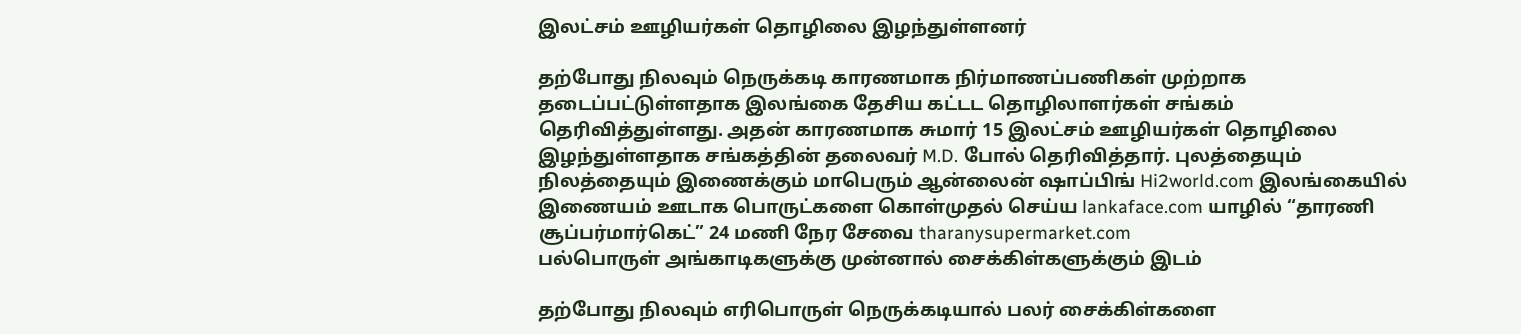இலட்சம் ஊழியர்கள் தொழிலை இழந்துள்ளனர்

தற்போது நிலவும் நெருக்கடி காரணமாக நிர்மாணப்பணிகள் முற்றாக தடைப்பட்டுள்ளதாக இலங்கை தேசிய கட்டட தொழிலாளர்கள் சங்கம் தெரிவித்துள்ளது. அதன் காரணமாக சுமார் 15 இலட்சம் ஊழியர்கள் தொழிலை இழந்துள்ளதாக சங்கத்தின் தலைவர் M.D. போல் தெரிவித்தார். புலத்தையும் நிலத்தையும் இணைக்கும் மாபெரும் ஆன்லைன் ஷாப்பிங் Hi2world.com இலங்கையில் இணையம் ஊடாக பொருட்களை கொள்முதல் செய்ய lankaface.com யாழில் “தாரணி சூப்பர்மார்கெட்” 24 மணி நேர சேவை tharanysupermarket.com
பல்பொருள் அங்காடிகளுக்கு முன்னால் சைக்கிள்களுக்கும் இடம்

தற்போது நிலவும் எரிபொருள் நெருக்கடியால் பலர் சைக்கிள்களை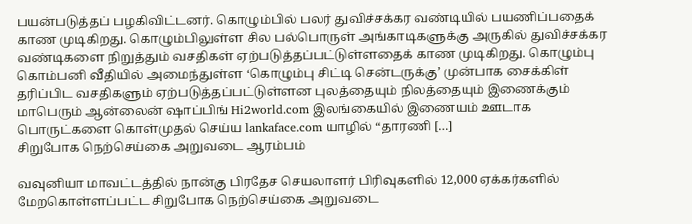பயன்படுத்தப் பழகிவிட்டனர். கொழும்பில் பலர் துவிச்சக்கர வண்டியில் பயணிப்பதைக் காண முடிகிறது. கொழும்பிலுள்ள சில பல்பொருள் அங்காடிகளுக்கு அருகில் துவிச்சக்கர வண்டிகளை நிறுத்தும் வசதிகள் ஏற்படுத்தப்பட்டுள்ளதைக் காண முடிகிறது. கொழும்பு கொம்பனி வீதியில் அமைந்துள்ள ‘கொழும்பு சிட்டி சென்டருக்கு’ முன்பாக சைக்கிள் தரிப்பிட வசதிகளும் ஏற்படுத்தப்பட்டுள்ளன புலத்தையும் நிலத்தையும் இணைக்கும் மாபெரும் ஆன்லைன் ஷாப்பிங் Hi2world.com இலங்கையில் இணையம் ஊடாக பொருட்களை கொள்முதல் செய்ய lankaface.com யாழில் “தாரணி […]
சிறுபோக நெற்செய்கை அறுவடை ஆரம்பம்

வவுனியா மாவட்டத்தில் நான்கு பிரதேச செயலாளர் பிரிவுகளில் 12,000 ஏக்கர்களில் மேறகொள்ளப்பட்ட சிறுபோக நெற்செய்கை அறுவடை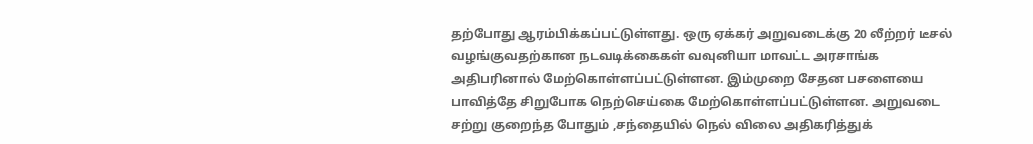தற்போது ஆரம்பிக்கப்பட்டுள்ளது. ஒரு ஏக்கர் அறுவடைக்கு 20 லீற்றர் டீசல் வழங்குவதற்கான நடவடிக்கைகள் வவுனியா மாவட்ட அரசாங்க அதிபரினால் மேற்கொள்ளப்பட்டுள்ளன. இம்முறை சேதன பசளையை பாவித்தே சிறுபோக நெற்செய்கை மேற்கொள்ளப்பட்டுள்ளன. அறுவடை சற்று குறைந்த போதும் ,சந்தையில் நெல் விலை அதிகரித்துக்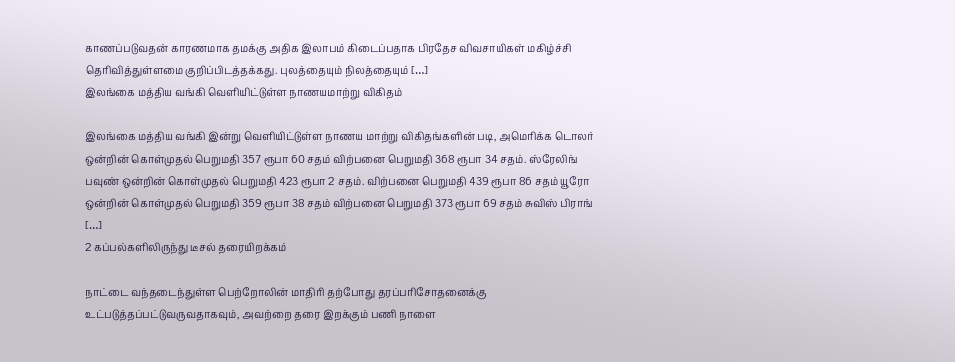காணப்படுவதன் காரணமாக தமக்கு அதிக இலாபம் கிடைப்பதாக பிரதேச விவசாயிகள் மகிழ்ச்சி தெரிவித்துள்ளமை குறிப்பிடத்தக்கது. புலத்தையும் நிலத்தையும் […]
இலங்கை மத்திய வங்கி வெளியிட்டுள்ள நாணயமாற்று விகிதம்

இலங்கை மத்திய வங்கி இன்று வெளியிட்டுள்ள நாணய மாற்று விகிதங்களின் படி, அமெரிக்க டொலர் ஒன்றின் கொள்முதல் பெறுமதி 357 ரூபா 60 சதம் விற்பனை பெறுமதி 368 ரூபா 34 சதம். ஸ்ரேலிங் பவுண் ஒன்றின் கொள்முதல் பெறுமதி 423 ரூபா 2 சதம். விற்பனை பெறுமதி 439 ரூபா 86 சதம் யூரோ ஒன்றின் கொள்முதல் பெறுமதி 359 ரூபா 38 சதம் விற்பனை பெறுமதி 373 ரூபா 69 சதம் சுவிஸ் பிராங் […]
2 கப்பல்களிலிருந்து டீசல் தரையிறக்கம்

நாட்டை வந்தடைந்துள்ள பெற்றோலின் மாதிரி தற்போது தரப்பரிசோதனைக்கு உட்படுத்தப்பட்டுவருவதாகவும், அவற்றை தரை இறக்கும் பணி நாளை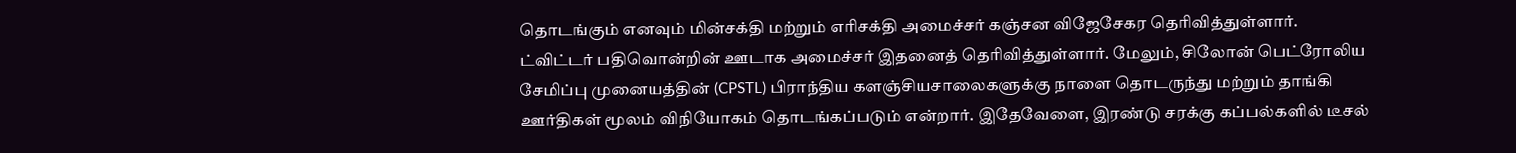தொடங்கும் எனவும் மின்சக்தி மற்றும் எரிசக்தி அமைச்சர் கஞ்சன விஜேசேகர தெரிவித்துள்ளார். ட்விட்டர் பதிவொன்றின் ஊடாக அமைச்சர் இதனைத் தெரிவித்துள்ளார். மேலும், சிலோன் பெட்ரோலிய சேமிப்பு முனையத்தின் (CPSTL) பிராந்திய களஞ்சியசாலைகளுக்கு நாளை தொடருந்து மற்றும் தாங்கி ஊர்திகள் மூலம் விநியோகம் தொடங்கப்படும் என்றார். இதேவேளை, இரண்டு சரக்கு கப்பல்களில் டீசல்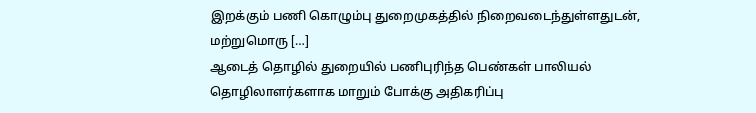இறக்கும் பணி கொழும்பு துறைமுகத்தில் நிறைவடைந்துள்ளதுடன், மற்றுமொரு […]
ஆடைத் தொழில் துறையில் பணிபுரிந்த பெண்கள் பாலியல் தொழிலாளர்களாக மாறும் போக்கு அதிகரிப்பு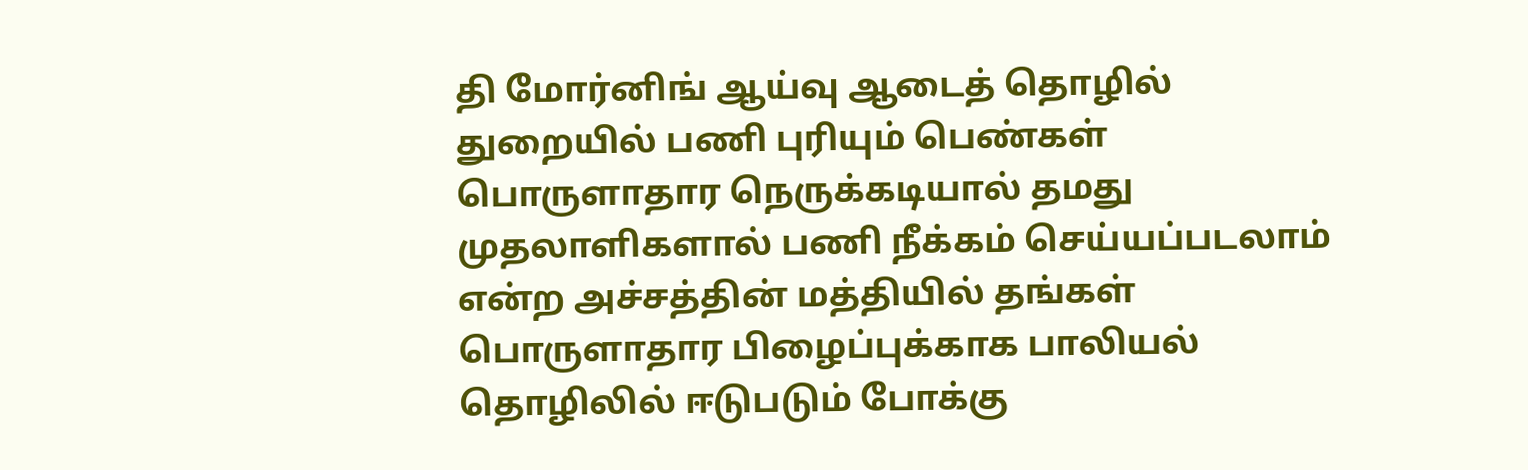தி மோர்னிங் ஆய்வு ஆடைத் தொழில் துறையில் பணி புரியும் பெண்கள் பொருளாதார நெருக்கடியால் தமது முதலாளிகளால் பணி நீக்கம் செய்யப்படலாம் என்ற அச்சத்தின் மத்தியில் தங்கள் பொருளாதார பிழைப்புக்காக பாலியல் தொழிலில் ஈடுபடும் போக்கு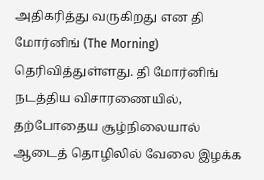அதிகரித்து வருகிறது என தி மோர்னிங் (The Morning) தெரிவித்துள்ளது. தி மோர்னிங் நடத்திய விசாரணையில், தற்போதைய சூழ்நிலையால் ஆடைத் தொழிலில் வேலை இழக்க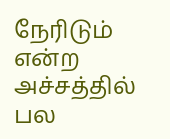நேரிடும் என்ற அச்சத்தில் பல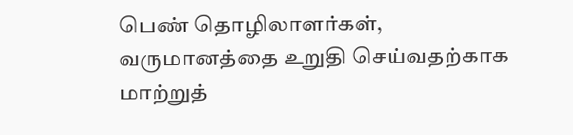பெண் தொழிலாளர்கள், வருமானத்தை உறுதி செய்வதற்காக மாற்றுத்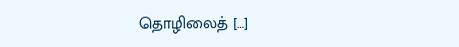தொழிலைத் […]